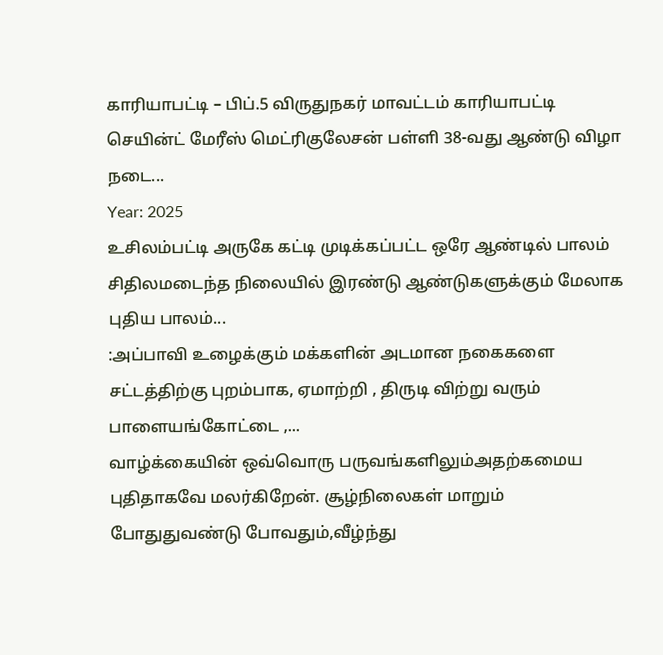காரியாபட்டி – பிப்.5 விருதுநகர் மாவட்டம் காரியாபட்டி செயின்ட் மேரீஸ் மெட்ரிகுலேசன் பள்ளி 38-வது ஆண்டு விழா நடை...
Year: 2025
உசிலம்பட்டி அருகே கட்டி முடிக்கப்பட்ட ஒரே ஆண்டில் பாலம் சிதிலமடைந்த நிலையில் இரண்டு ஆண்டுகளுக்கும் மேலாக புதிய பாலம்...
:அப்பாவி உழைக்கும் மக்களின் அடமான நகைகளை சட்டத்திற்கு புறம்பாக, ஏமாற்றி , திருடி விற்று வரும் பாளையங்கோட்டை ,...
வாழ்க்கையின் ஒவ்வொரு பருவங்களிலும்அதற்கமைய புதிதாகவே மலர்கிறேன். சூழ்நிலைகள் மாறும் போதுதுவண்டு போவதும்,வீழ்ந்து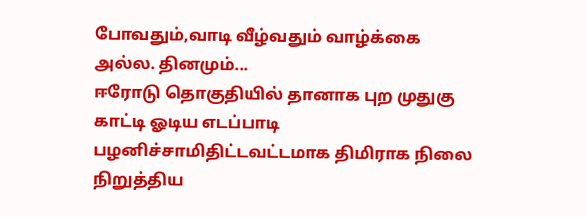போவதும்,வாடி வீழ்வதும் வாழ்க்கை அல்ல. தினமும்...
ஈரோடு தொகுதியில் தானாக புற முதுகு காட்டி ஓடிய எடப்பாடி பழனிச்சாமிதிட்டவட்டமாக திமிராக நிலை நிறுத்திய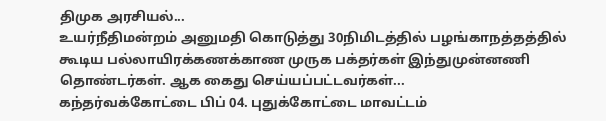திமுக அரசியல்...
உயர்நீதிமன்றம் அனுமதி கொடுத்து 30நிமிடத்தில் பழங்காநத்தத்தில் கூடிய பல்லாயிரக்கணக்காண முருக பக்தர்கள் இந்துமுன்னணி தொண்டர்கள். ஆக கைது செய்யப்பட்டவர்கள்...
கந்தர்வக்கோட்டை பிப் 04. புதுக்கோட்டை மாவட்டம்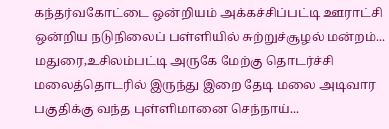கந்தர்வகோட்டை ஒன்றியம் அக்கச்சிப்பட்டி ஊராட்சி ஒன்றிய நடுநிலைப் பள்ளியில் சுற்றுச்சூழல் மன்றம்...
மதுரை,உசிலம்பட்டி அருகே மேற்கு தொடர்ச்சி மலைத்தொடரில் இருந்து இறை தேடி மலை அடிவார பகுதிக்கு வந்த புள்ளிமானை செந்நாய்...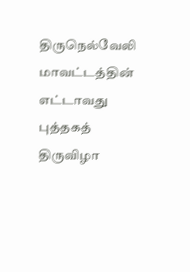திருநெல்வேலி மாவட்டத்தின் எட்டாவது புத்தகத் திருவிழா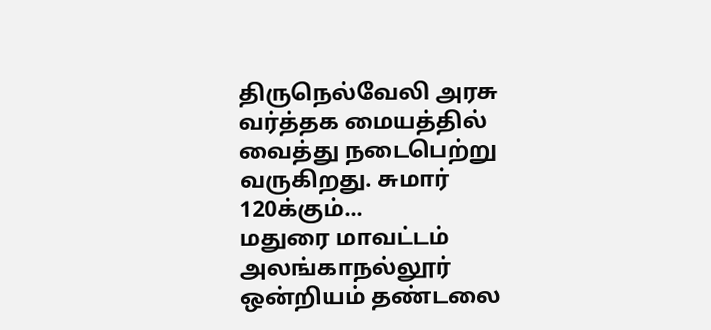திருநெல்வேலி அரசு வர்த்தக மையத்தில் வைத்து நடைபெற்று வருகிறது. சுமார் 120க்கும்...
மதுரை மாவட்டம் அலங்காநல்லூர் ஒன்றியம் தண்டலை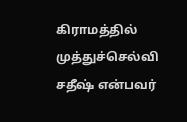கிராமத்தில் முத்துச்செல்வி சதீஷ் என்பவர்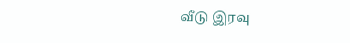வீடு இரவு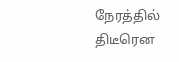நேரத்தில் திடீரென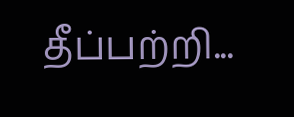தீப்பற்றி...